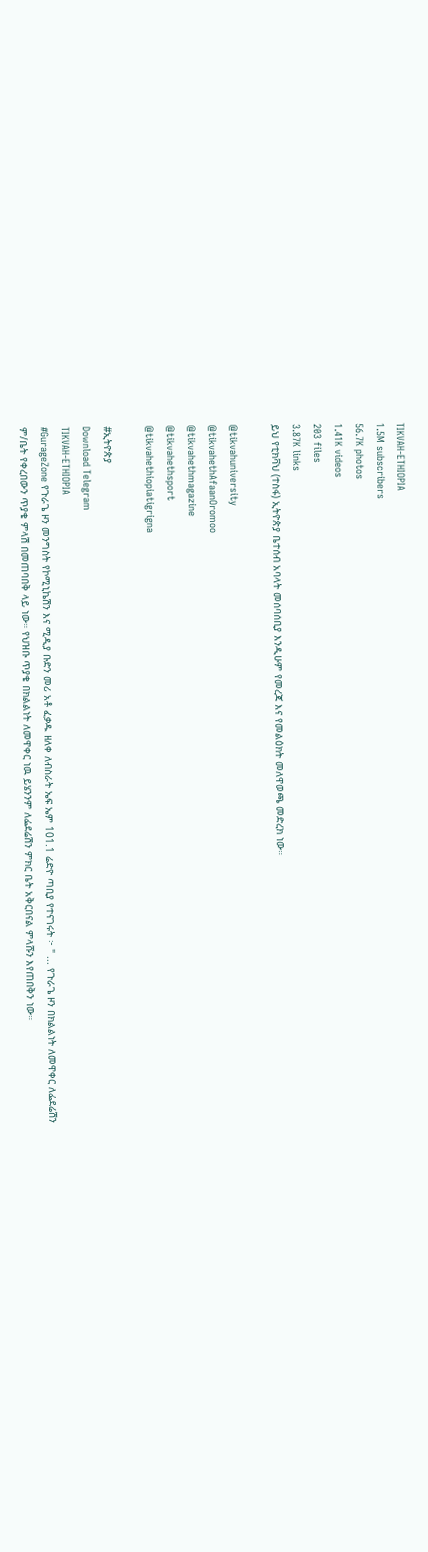TIKVAH-ETHIOPIA
1.5M subscribers
56.7K photos
1.41K videos
203 files
3.87K links
ይህ የቲክቫህ (ተስፋ) ኢትዮጵያ ቤተሰብ አባላት መሰባሰቢያ እንዲሁም የመረጃ እና የመልዕክት መለዋወጫ መድረክ ነው።

@tikvahuniversity
@tikvahethAfaanOromoo
@tikvahethmagazine
@tikvahethsport
@tikvahethiopiatigrigna

#ኢትዮጵያ
Download Telegram
TIKVAH-ETHIOPIA
#GurageZone የጉራጌ ዞን መንግስት የኮሚኒኬሽን እና ሚዲያ ቡድን መሪ አቶ ፈቃዱ ዘለቀ ለብስራት ኤፍ ኤም 101.1 ሬድዮ ጣቢያ የተናገሩት ፦ " ... የጉራጌ ዞን በክልልነት ለመዋቀር ለፌደሬሽን ም/ቤት የቀረበውን ጥያቄ ምላሽ በመጠባበቅ ላይ ነው። የህዝቡ ጥያቄ በክልልነት ለመዋቀር ነዉ ይሄንንም ለፌደሬሽን ምክር ቤት አቅርበናል ምላሹን እየጠበቅን ነው።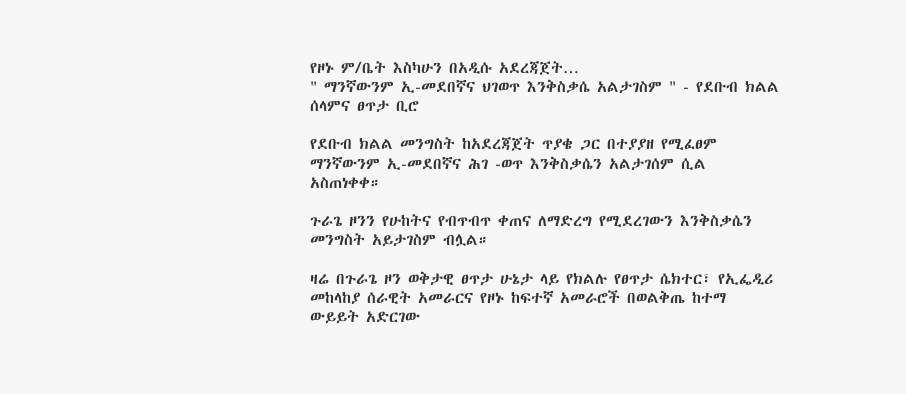የዞኑ ም/ቤት እስካሁን በአዲሱ አደረጃጀት…
" ማንኛውንም ኢ-መደበኛና ህገወጥ እንቅስቃሴ አልታገስም " - የደቡብ ክልል ሰላምና ፀጥታ ቢሮ

የደቡብ ክልል መንግስት ከአደረጃጀት ጥያቄ ጋር በተያያዘ የሚፈፀም ማንኛውንም ኢ-መደበኛና ሕገ -ወጥ እንቅስቃሴን አልታገሰም ሲል አስጠነቀቀ።

ጉራጌ ዞንን የሁከትና የብጥብጥ ቀጠና ለማድረግ የሚደረገውን እንቅስቃሴን መንግስት አይታገስም ብሏል።

ዛሬ በጉራጌ ዞን ወቅታዊ ፀጥታ ሁኔታ ላይ የክልሉ የፀጥታ ሴክተር፣ የኢፌዲሪ መከላከያ ሰራዊት አመራርና የዞኑ ከፍተኛ አመራሮች በወልቅጤ ከተማ ውይይት አድርገው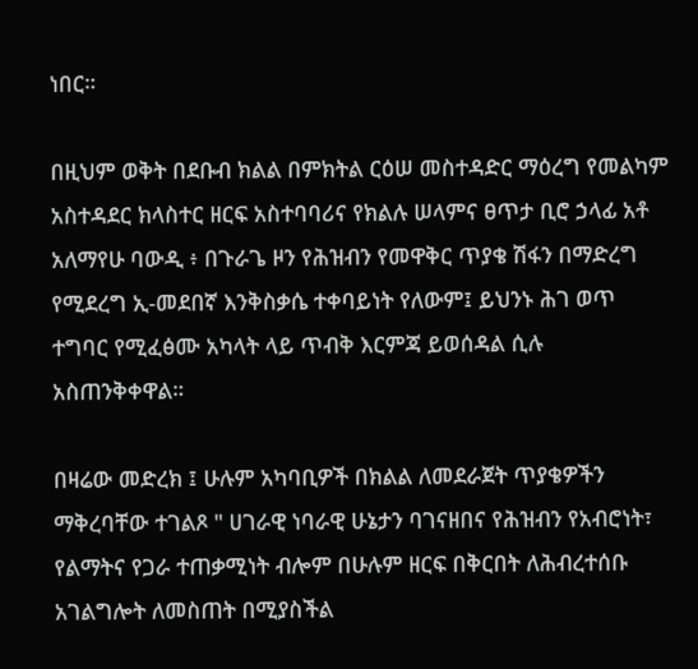ነበር።

በዚህም ወቅት በደቡብ ክልል በምክትል ርዕሠ መስተዳድር ማዕረግ የመልካም አስተዳደር ክላስተር ዘርፍ አስተባባሪና የክልሉ ሠላምና ፀጥታ ቢሮ ኃላፊ አቶ አለማየሁ ባውዲ ፥ በጉራጌ ዞን የሕዝብን የመዋቅር ጥያቄ ሽፋን በማድረግ የሚደረግ ኢ-መደበኛ እንቅስቃሴ ተቀባይነት የለውም፤ ይህንኑ ሕገ ወጥ ተግባር የሚፈፅሙ አካላት ላይ ጥብቅ እርምጃ ይወሰዳል ሲሉ አስጠንቅቀዋል።

በዛሬው መድረክ ፤ ሁሉም አካባቢዎች በክልል ለመደራጀት ጥያቄዎችን ማቅረባቸው ተገልጾ " ሀገራዊ ነባራዊ ሁኔታን ባገናዘበና የሕዝብን የአብሮነት፣ የልማትና የጋራ ተጠቃሚነት ብሎም በሁሉም ዘርፍ በቅርበት ለሕብረተሰቡ አገልግሎት ለመስጠት በሚያስችል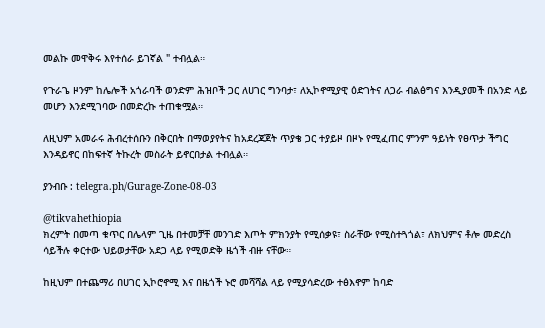መልኩ መዋቅሩ እየተሰራ ይገኛል " ተብሏል።

የጉራጌ ዞንም ከሌሎች አጎራባች ወንድም ሕዝቦች ጋር ለሀገር ግንባታ፣ ለኢኮኖሚያዊ ዕድገትና ለጋራ ብልፅግና እንዲያመች በአንድ ላይ መሆን እንደሚገባው በመድረኩ ተጠቁሟል።

ለዚህም አመራሩ ሕብረተሰቡን በቅርበት በማወያየትና ከአደረጃጀት ጥያቄ ጋር ተያይዞ በዞኑ የሚፈጠር ምንም ዓይነት የፀጥታ ችግር እንዳይኖር በከፍተኛ ትኩረት መስራት ይኖርበታል ተብሏል።

ያንብቡ : telegra.ph/Gurage-Zone-08-03

@tikvahethiopia
ክረምት በመጣ ቁጥር በሌላም ጊዜ በተመቻቸ መንገድ እጦት ምክንያት የሚሰቃዩ፣ ስራቸው የሚስተጓጎል፣ ለክህምና ቶሎ መድረስ ሳይችሉ ቀርተው ህይወታቸው አደጋ ላይ የሚወድቅ ዜጎች ብዙ ናቸው።

ከዚህም በተጨማሪ በሀገር ኢኮሮኖሚ እና በዜጎች ኑሮ መሻሻል ላይ የሚያሳድረው ተፅእኖም ከባድ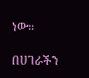ነው።

በሀገራችን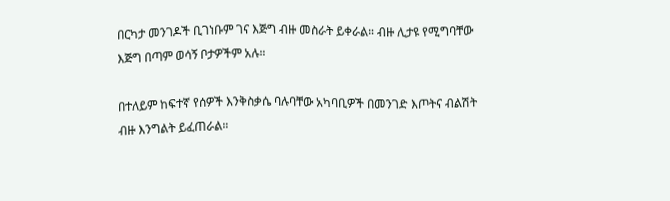በርካታ መንገዶች ቢገነቡም ገና እጅግ ብዙ መስራት ይቀራል። ብዙ ሊታዩ የሚግባቸው እጅግ በጣም ወሳኝ ቦታዎችም አሉ።

በተለይም ከፍተኛ የሰዎች እንቅስቃሴ ባሉባቸው አካባቢዎች በመንገድ እጦትና ብልሽት ብዙ እንግልት ይፈጠራል።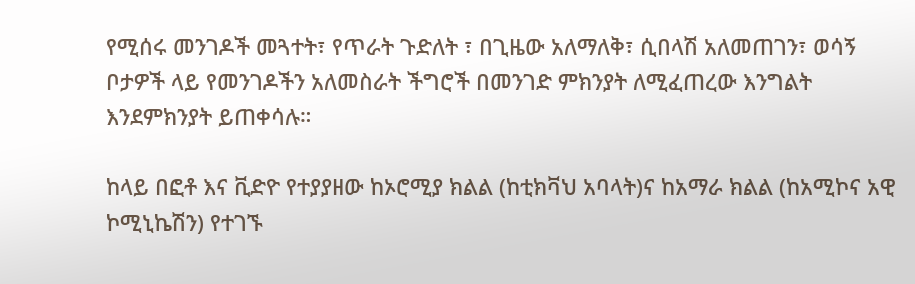የሚሰሩ መንገዶች መጓተት፣ የጥራት ጉድለት ፣ በጊዜው አለማለቅ፣ ሲበላሽ አለመጠገን፣ ወሳኝ ቦታዎች ላይ የመንገዶችን አለመስራት ችግሮች በመንገድ ምክንያት ለሚፈጠረው እንግልት እንደምክንያት ይጠቀሳሉ።

ከላይ በፎቶ እና ቪድዮ የተያያዘው ከኦሮሚያ ክልል (ከቲክቫህ አባላት)ና ከአማራ ክልል (ከአሚኮና አዊ ኮሚኒኬሽን) የተገኙ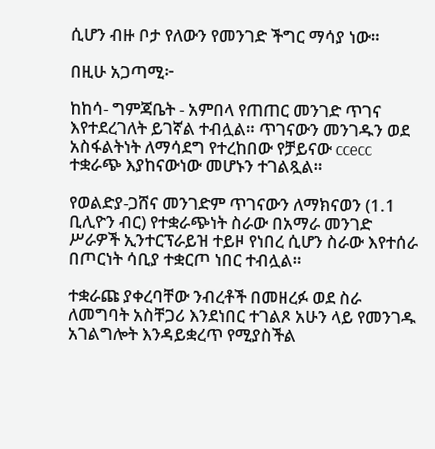ሲሆን ብዙ ቦታ የለውን የመንገድ ችግር ማሳያ ነው።

በዚሁ አጋጣሚ፦

ከከሳ- ግምጃቤት - አምበላ የጠጠር መንገድ ጥገና እየተደረገለት ይገኛል ተብሏል። ጥገናውን መንገዱን ወደ አስፋልትነት ለማሳደግ የተረከበው የቻይናው ccecc ተቋራጭ እያከናውነው መሆኑን ተገልጿል።

የወልድያ-ጋሸና መንገድም ጥገናውን ለማክናወን (1.1 ቢሊዮን ብር) የተቋራጭነት ስራው በአማራ መንገድ ሥራዎች ኢንተርፕራይዝ ተይዞ የነበረ ሲሆን ስራው እየተሰራ በጦርነት ሳቢያ ተቋርጦ ነበር ተብሏል።

ተቋራጩ ያቀረባቸው ንብረቶች በመዘረፉ ወደ ስራ ለመግባት አስቸጋሪ እንደነበር ተገልጾ አሁን ላይ የመንገዱ አገልግሎት እንዳይቋረጥ የሚያስችል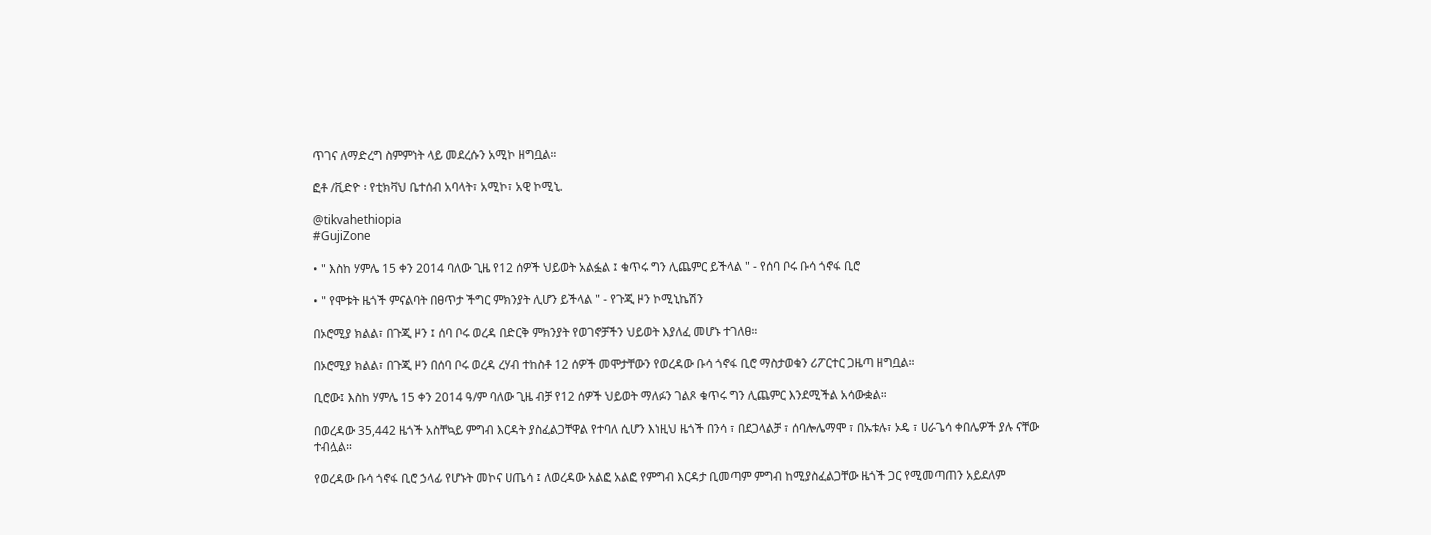ጥገና ለማድረግ ስምምነት ላይ መደረሱን አሚኮ ዘግቧል።

ፎቶ /ቪድዮ ፡ የቲክቫህ ቤተሰብ አባላት፣ አሚኮ፣ አዊ ኮሚኒ.

@tikvahethiopia
#GujiZone

• " እስከ ሃምሌ 15 ቀን 2014 ባለው ጊዜ የ12 ሰዎች ህይወት አልፏል ፤ ቁጥሩ ግን ሊጨምር ይችላል " - የሰባ ቦሩ ቡሳ ጎኖፋ ቢሮ

• " የሞቱት ዜጎች ምናልባት በፀጥታ ችግር ምክንያት ሊሆን ይችላል " - የጉጂ ዞን ኮሚኒኬሽን

በኦሮሚያ ክልል፣ በጉጂ ዞን ፤ ሰባ ቦሩ ወረዳ በድርቅ ምክንያት የወገኖቻችን ህይወት እያለፈ መሆኑ ተገለፀ።

በኦሮሚያ ክልል፣ በጉጂ ዞን በሰባ ቦሩ ወረዳ ረሃብ ተከስቶ 12 ሰዎች መሞታቸውን የወረዳው ቡሳ ጎኖፋ ቢሮ ማስታወቁን ሪፖርተር ጋዜጣ ዘግቧል።

ቢሮው፤ እስከ ሃምሌ 15 ቀን 2014 ዓ/ም ባለው ጊዜ ብቻ የ12 ሰዎች ህይወት ማለፉን ገልጾ ቁጥሩ ግን ሊጨምር እንደሚችል አሳውቋል።

በወረዳው 35,442 ዜጎች አስቸኳይ ምግብ እርዳት ያስፈልጋቸዋል የተባለ ሲሆን እነዚህ ዜጎች በንሳ ፣ በደጋላልቻ ፣ ሰባሎሌማሞ ፣ በኡቱሉ፣ ኦዴ ፣ ሀራጌሳ ቀበሌዎች ያሉ ናቸው ተብሏል።

የወረዳው ቡሳ ጎኖፋ ቢሮ ኃላፊ የሆኑት መኮና ሀጤሳ ፤ ለወረዳው አልፎ አልፎ የምግብ እርዳታ ቢመጣም ምግብ ከሚያስፈልጋቸው ዜጎች ጋር የሚመጣጠን አይደለም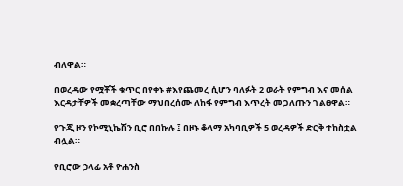ብለዋል።

በወረዳው የሟቾች ቁጥር በየቀኑ #እየጨመረ ሲሆን ባለፉት 2 ወራት የምግብ እና መሰል እርዳታቸዎች መቋረጣቸው ማህበረሰሙ ለከፋ የምግብ እጥረት መጋለጡን ገልፀዋል።

የጉጂ ዞን የኮሚኒኬሽን ቢሮ በበኩሉ ፤ በዞኑ ቆላማ አካባቢዎች 5 ወረዳዎች ድርቅ ተከስቷል ብሏል።

የቢሮው ኃላፊ አቶ ዮሐንስ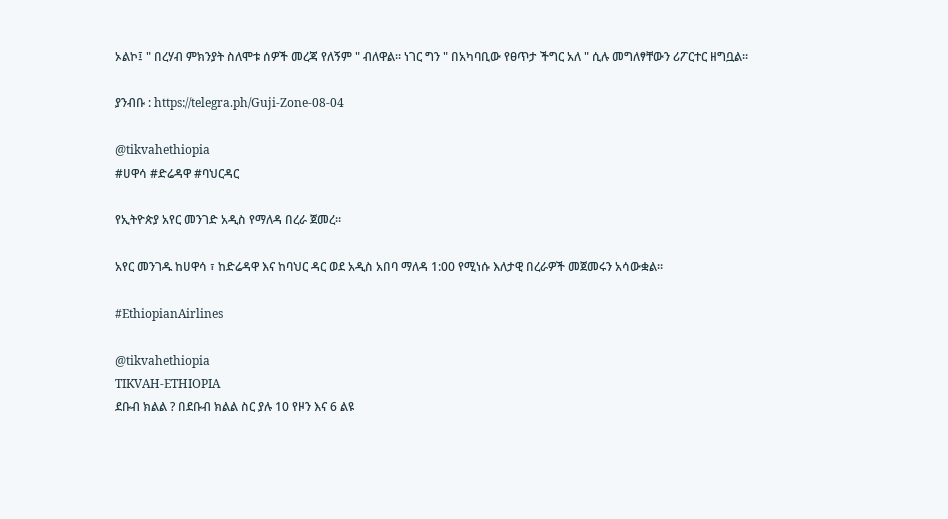ኦልኮ፤ " በረሃብ ምክንያት ስለሞቱ ሰዎች መረጃ የለኝም " ብለዋል። ነገር ግን " በአካባቢው የፀጥታ ችግር አለ " ሲሉ መግለፃቸውን ሪፖርተር ዘግቧል።

ያንብቡ : https://telegra.ph/Guji-Zone-08-04

@tikvahethiopia
#ሀዋሳ #ድሬዳዋ #ባህርዳር

የኢትዮጵያ አየር መንገድ አዲስ የማለዳ በረራ ጀመረ።

አየር መንገዱ ከሀዋሳ ፣ ከድሬዳዋ እና ከባህር ዳር ወደ አዲስ አበባ ማለዳ 1:00 የሚነሱ እለታዊ በረራዎች መጀመሩን አሳውቋል።

#EthiopianAirlines

@tikvahethiopia
TIKVAH-ETHIOPIA
ደቡብ ክልል ? በደቡብ ክልል ስር ያሉ 10 የዞን እና 6 ልዩ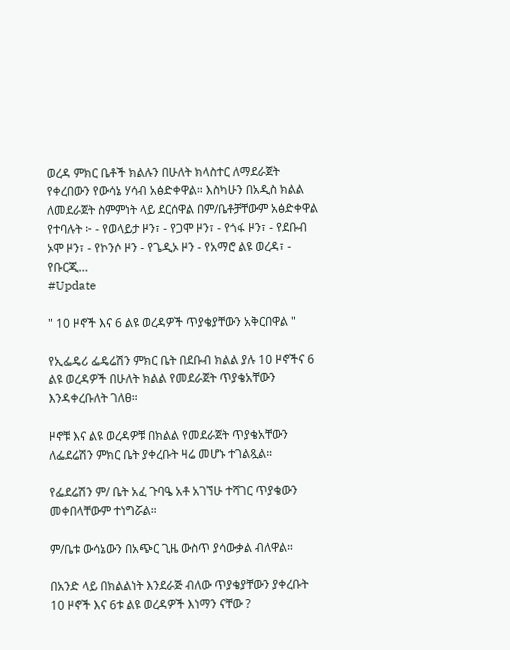ወረዳ ምክር ቤቶች ክልሉን በሁለት ክላስተር ለማደራጀት የቀረበውን የውሳኔ ሃሳብ አፅድቀዋል። እስካሁን በአዲስ ክልል ለመደራጀት ስምምነት ላይ ደርሰዋል በም/ቤቶቻቸውም አፅድቀዋል የተባሉት ፦ - የወላይታ ዞን፣ - የጋሞ ዞን፣ - የጎፋ ዞን፣ - የደቡብ ኦሞ ዞን፣ - የኮንሶ ዞን - የጌዲኦ ዞን - የአማሮ ልዩ ወረዳ፣ - የቡርጂ…
#Update

" 10 ዞኖች እና 6 ልዩ ወረዳዎች ጥያቄያቸውን አቅርበዋል "

የኢፌዴሪ ፌዴሬሽን ምክር ቤት በደቡብ ክልል ያሉ 10 ዞኖችና 6 ልዩ ወረዳዎች በሁለት ክልል የመደራጀት ጥያቄአቸውን እንዳቀረቡለት ገለፀ።

ዞኖቹ እና ልዩ ወረዳዎቹ በክልል የመደራጀት ጥያቄአቸውን ለፌደሬሽን ምክር ቤት ያቀረቡት ዛሬ መሆኑ ተገልጿል።

የፌደሬሽን ም/ ቤት አፈ ጉባዔ አቶ አገኘሁ ተሻገር ጥያቄውን መቀበላቸውም ተነግሯል።

ም/ቤቱ ውሳኔውን በአጭር ጊዜ ውስጥ ያሳውቃል ብለዋል።

በአንድ ላይ በክልልነት እንደራጅ ብለው ጥያቄያቸውን ያቀረቡት 10 ዞኖች እና 6ቱ ልዩ ወረዳዎች እነማን ናቸው ?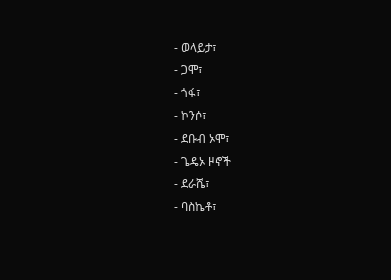- ወላይታ፣
- ጋሞ፣
- ጎፋ፣
- ኮንሶ፣
- ደቡብ ኦሞ፣
- ጌዴኦ ዞኖች
- ደራሼ፣
- ባስኬቶ፣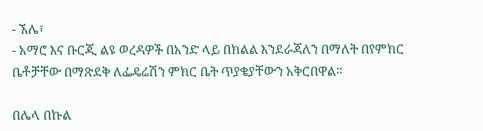- ኧሌ፣
- አማሮ እና ቡርጂ ልዩ ወረዳዎች በአንድ ላይ በክልል እንደራጃለን በማለት በየምክር ቤቶቻቸው በማጽደቅ ለፌዴሬሽን ምክር ቤት ጥያቄያቸውን አቅርበዋል።

በሌላ በኩል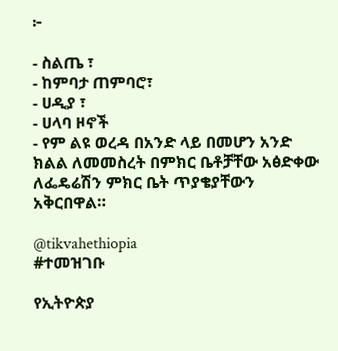፦

- ስልጤ ፣
- ከምባታ ጠምባሮ፣
- ሀዲያ ፣
- ሀላባ ዞኖች
- የም ልዩ ወረዳ በአንድ ላይ በመሆን አንድ ክልል ለመመስረት በምክር ቤቶቻቸው አፅድቀው ለፌዴሬሽን ምክር ቤት ጥያቄያቸውን አቅርበዋል።

@tikvahethiopia
#ተመዝገቡ

የኢትዮጵያ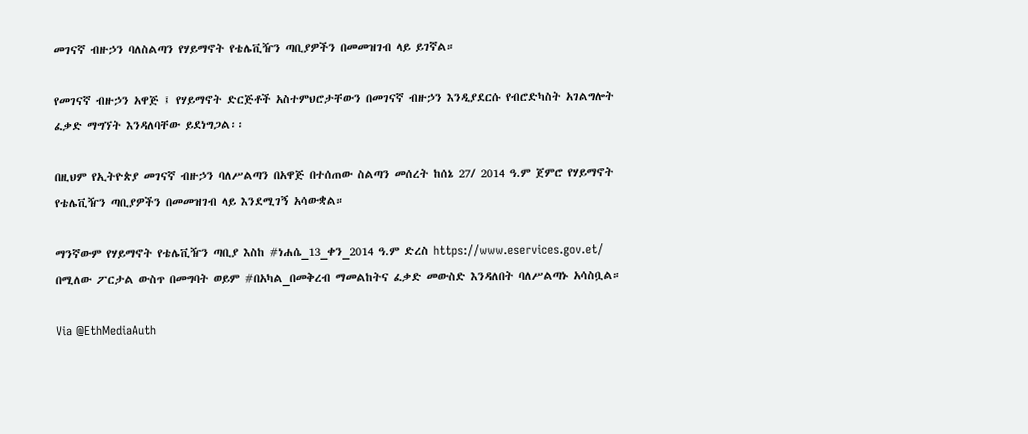መገናኛ ብዙኃን ባለስልጣን የሃይማኖት የቴሌቪዥን ጣቢያዎችን በመመዝገብ ላይ ይገኛል።

የመገናኛ ብዙኃን አዋጅ ፤ የሃይማኖት ድርጅቶች አስተምህሮታቸውን በመገናኛ ብዙኃን እንዲያደርሱ የብሮድካስት አገልግሎት ፈቃድ ማግኘት እንዳለባቸው ይደነግጋል፡፡

በዚህም የኢትዮጵያ መገናኛ ብዙኃን ባለሥልጣን በአዋጅ በተሰጠው ስልጣን መሰረት ከሰኔ 27/ 2014 ዓ.ም ጀምሮ የሃይማኖት የቴሌቪዥን ጣቢያዎችን በመመዝገብ ላይ እንደሚገኝ አሳውቋል።

ማንኛውም የሃይማኖት የቴሌቪዥን ጣቢያ እስከ #ነሐሴ_13_ቀን_2014 ዓ.ም ድረስ https://www.eservices.gov.et/ በሚለው ፖርታል ውስጥ በመግባት ወይም #በአካል_በመቅረብ ማመልከትና ፈቃድ መውስድ እንዳለበት ባለሥልጣኑ አሳስቧል።

Via @EthMediaAuth